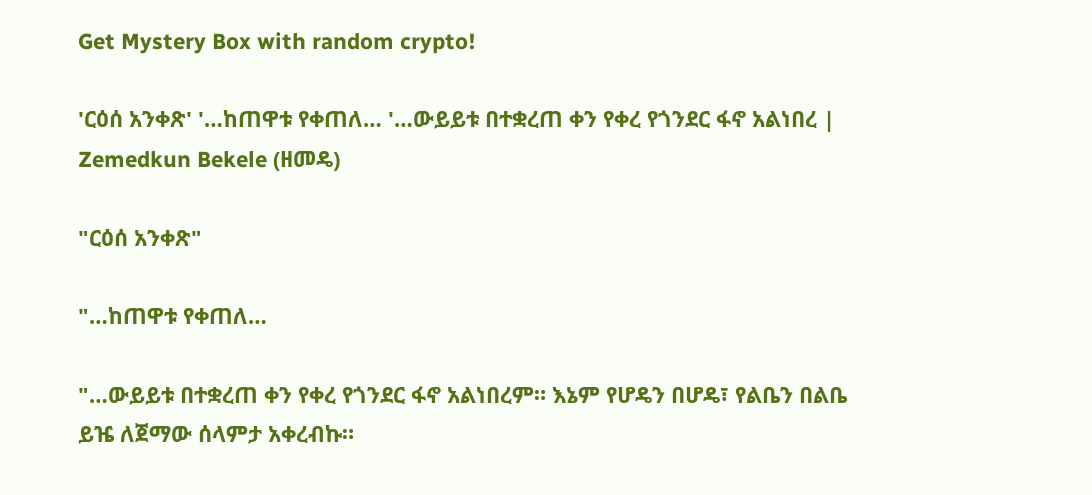Get Mystery Box with random crypto!

'ርዕሰ አንቀጽ' '…ከጠዋቱ የቀጠለ… '…ውይይቱ በተቋረጠ ቀን የቀረ የጎንደር ፋኖ አልነበረ | Zemedkun Bekele (ዘመዴ)

"ርዕሰ አንቀጽ"

"…ከጠዋቱ የቀጠለ…

"…ውይይቱ በተቋረጠ ቀን የቀረ የጎንደር ፋኖ አልነበረም። እኔም የሆዴን በሆዴ፣ የልቤን በልቤ ይዤ ለጀማው ሰላምታ አቀረብኩ።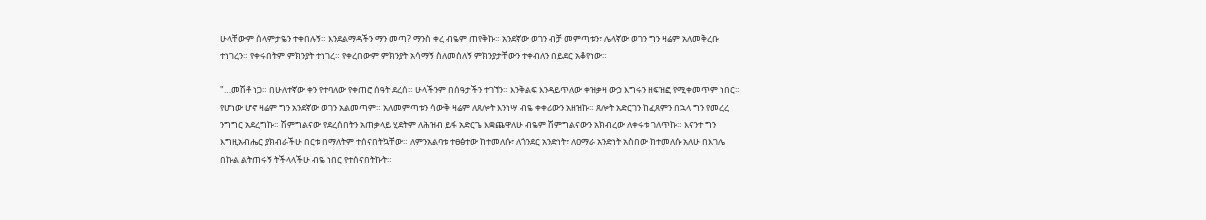ሁላቸውም ሰላምታዬን ተቀበሉኝ። እንደልማዳችን ማን መጣ? ማንስ ቀረ ብዬም ጠየቅኩ። አንደኛው ወገን ብቻ መምጣቱን፣ ሌላኛው ወገን ግን ዛሬም አለመቅረቡ ተነገረን። የቀሩበትም ምክንያት ተነገረ። የቀረበውም ምክንያት አሳማኝ ስለመሰለኝ ምክንያታቸውን ተቀብለን በይደር አቆየነው።

"…መሽቶ ነጋ። በሁለተኛው ቀን የተባለው የቀጠሮ ሰዓት ደረሰ። ሁላችንም በሰዓታችን ተገኘን። እንቅልፍ እንዳይጥለው ቀዝቃዛ ውኃ እግሩን ዘፍዝፎ የሚቀመጥም ነበር። የሆነው ሆኖ ዛሬም ግን አንደኛው ወገን አልመጣም። አለመምጣቱን ሳውቅ ዛሬም ለጸሎት እንነሣ ብዬ ቀቀሪውን አዘዝኩ። ጸሎት አድርገን ከፈጸምን በኋላ ግን የመረረ ንግግር አደረግኩ። ሽምግልናው የደረሰበትን አጠቃላይ ሂደትም ለሕዝብ ይፋ አድርጌ እቋጨዋለሁ ብዬም ሽምግልናውን አክብረው ለቀሩቱ ገለጥኩ። እናንተ ግን እግዚአብሔር ያክብራችሁ በርቱ በማለትም ተሰናበትኳቸው። ለምንአልባቱ ተፀፅተው ከተመለሱ፣ ለጎንደር አንድነት፣ ለዐማራ አንድነት አስበው ከተመለሱ አለሁ በእገሌ በኩል ልትጠሩኝ ትችላላችሁ ብዬ ነበር የተሰናበትኩት።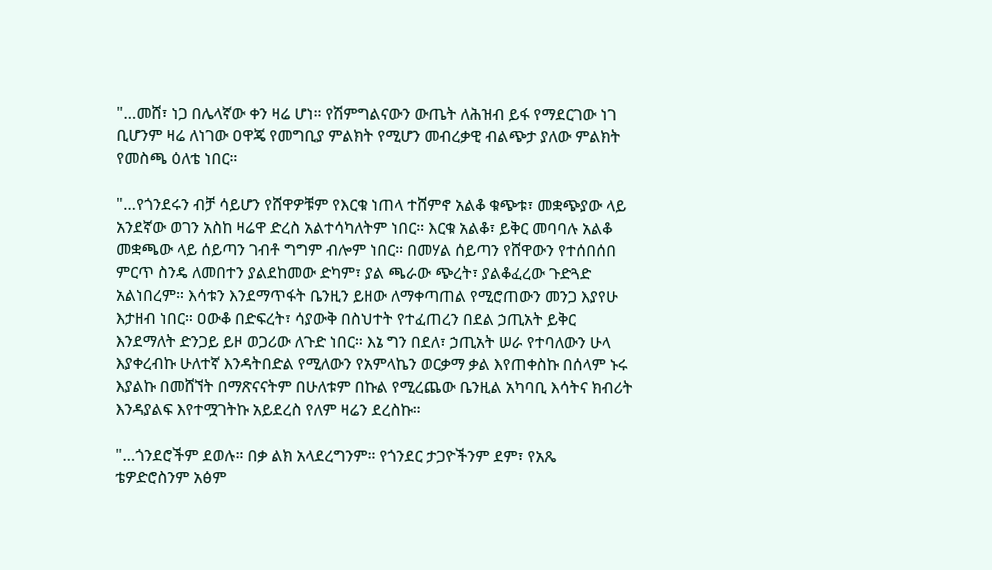"…መሸ፣ ነጋ በሌላኛው ቀን ዛሬ ሆነ። የሽምግልናውን ውጤት ለሕዝብ ይፋ የማደርገው ነገ ቢሆንም ዛሬ ለነገው ዐዋጄ የመግቢያ ምልክት የሚሆን መብረቃዊ ብልጭታ ያለው ምልክት የመስጫ ዕለቴ ነበር።

"…የጎንደሩን ብቻ ሳይሆን የሸዋዎቹም የእርቁ ነጠላ ተሸምኖ አልቆ ቁጭቱ፣ መቋጭያው ላይ አንደኛው ወገን አስከ ዛሬዋ ድረስ አልተሳካለትም ነበር። እርቁ አልቆ፣ ይቅር መባባሉ አልቆ መቋጫው ላይ ሰይጣን ገብቶ ግግም ብሎም ነበር። በመሃል ሰይጣን የሸዋውን የተሰበሰበ ምርጥ ስንዴ ለመበተን ያልደከመው ድካም፣ ያል ጫራው ጭረት፣ ያልቆፈረው ጉድጓድ አልነበረም። እሳቱን እንደማጥፋት ቤንዚን ይዘው ለማቀጣጠል የሚሮጠውን መንጋ እያየሁ እታዘብ ነበር። ዐውቆ በድፍረት፣ ሳያውቅ በስህተት የተፈጠረን በደል ኃጢአት ይቅር እንደማለት ድንጋይ ይዞ ወጋሪው ለጉድ ነበር። እኔ ግን በደለ፣ ኃጢአት ሠራ የተባለውን ሁላ እያቀረብኩ ሁለተኛ እንዳትበድል የሚለውን የአምላኬን ወርቃማ ቃል እየጠቀስኩ በሰላም ኑሩ እያልኩ በመሸኘት በማጽናናትም በሁለቱም በኩል የሚረጨው ቤንዚል አካባቢ እሳትና ክብሪት እንዳያልፍ እየተሟገትኩ አይደረስ የለም ዛሬን ደረስኩ።

"…ጎንደሮችም ደወሉ። በቃ ልክ አላደረግንም። የጎንደር ታጋዮችንም ደም፣ የአጼ ቴዎድሮስንም አፅም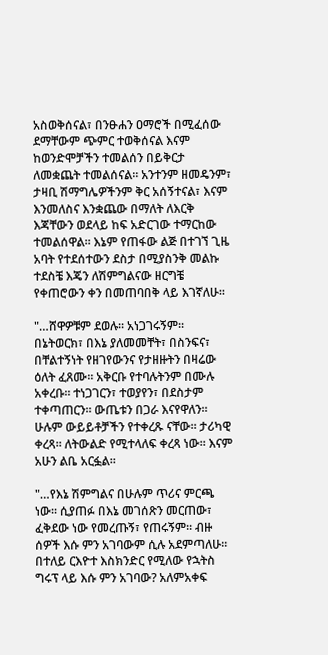አስወቅሰናል፣ በንፁሐን ዐማሮች በሚፈሰው ደማቸውም ጭምር ተወቅሰናል እናም ከወንድሞቻችን ተመልሰን በይቅርታ ለመቋጨት ተመልሰናል። አንተንም ዘመዴንም፣ ታዛቢ ሽማግሌዎችንም ቅር አሰኝተናል፣ እናም እንመለስና እንቋጨው በማለት ለእርቅ እጃቸውን ወደላይ ከፍ አድርገው ተማርከው ተመልሰዋል። እኔም የጠፋው ልጅ በተገኘ ጊዜ አባት የተደሰተውን ደስታ በሚያስንቅ መልኩ ተደስቼ እጄን ለሽምግልናው ዘርግቼ የቀጠሮውን ቀን በመጠባበቅ ላይ እገኛለሁ።

"…ሸዋዎቹም ደወሉ። አነጋገሩኝም። በኔትወርክ፣ በእኔ ያለመመቸት፣ በስንፍና፣ በቸልተኝነት የዘገየውንና የታዘዙትን በዛሬው ዕለት ፈጸሙ። አቅርቡ የተባሉትንም በሙሉ አቀረቡ። ተነጋገርን፣ ተወያየን፣ በደስታም ተቀጣጠርን። ውጤቱን በጋራ እናየዋለን። ሁሉም ውይይቶቻችን የተቀረጹ ናቸው። ታሪካዊ ቀረጻ። ለትውልድ የሚተላለፍ ቀረጻ ነው። እናም አሁን ልቤ አርፏል።

"…የእኔ ሽምግልና በሁሉም ጥሪና ምርጫ ነው። ሲያጠፉ በእኔ መገሰጽን መርጠው፣ ፈቅደው ነው የመረጡኝ፣ የጠሩኝም። ብዙ ሰዎች እሱ ምን አገባውም ሲሉ አደምጣለሁ። በተለይ ርእዮተ እስክንድር የሚለው የኋትስ ግሩፕ ላይ እሱ ምን አገባው? አለምአቀፍ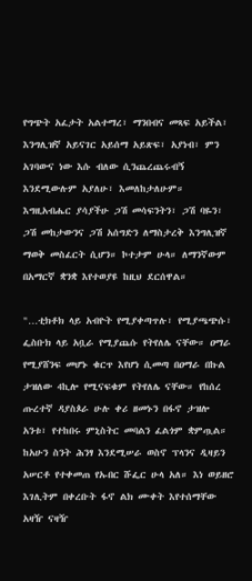የግጭት አፈታት አልተማረ፣ ማንበብና መጻፍ አይችል፣ እንግሊዝኛ አይናገር አይሰማ አይጽፍ፣ አያነብ፣ ምን አገባውና ነው እሱ ብለው ሲንጨረጨሩብኝ እንደሚውሉም አያለሁ፣ እመለከታለሁም። እግዚአብሔር ያሳያችሁ ጋሽ መሳፍንትን፣ ጋሽ ባዬን፣ ጋሽ መከታውንና ጋሽ አሰግድን ለማስታረቅ እንግሊዝኛ ማወቅ መስፈርት ሲሆን። ኮተታም ሁላ። ለማንኛውም በአማርኛ ቋንቋ እየተወያዩ ከዚህ ደርሰዋል።

"…ቲክቶክ ላይ አብዮት የሚያቀጣጥሉ፣ የሚያጫጭሱ፣ ፌስቡክ ላይ አቧራ የሚያጨሱ የትየለሌ ናቸው። ዐማራ የሚያሸንፍ መሆኑ ቁርጥ እየሆነ ሲመጣ በዐማራ በኩል ታዝለው 4ኪሎ የሚናፍቁም የትየለሌ ናቸው። የከሰረ ጡረተኛ ዳያስጶራ ሁሉ ቀሪ ዘመኑን በፋኖ ታዝሎ አንቱ፣ የተከበሩ ምኒስትር መባልን ፈልጎም ቋምጧል። ከአሁን ስንት ሕንፃ እንደሚሠራ ወስኖ ፕላንና ዲዛይን አሠርቶ የተቀመጠ የኡበር ሹፌር ሁላ አለ። እነ ወይዘሮ እገሊትም በቀረቡት ፋኖ ልክ ሙቀት እየተሰማቸው አዛዥ ናዛዥ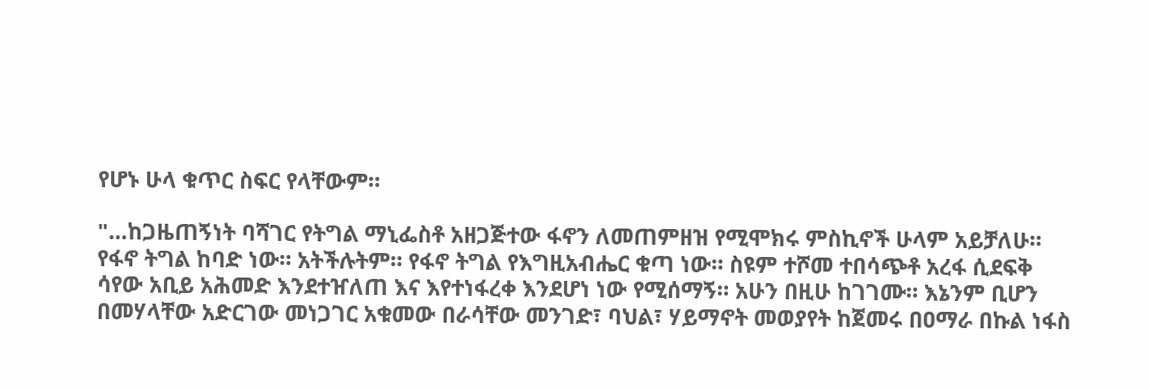የሆኑ ሁላ ቁጥር ስፍር የላቸውም።

"…ከጋዜጠኝነት ባሻገር የትግል ማኒፌስቶ አዘጋጅተው ፋኖን ለመጠምዘዝ የሚሞክሩ ምስኪኖች ሁላም አይቻለሁ። የፋኖ ትግል ከባድ ነው። አትችሉትም። የፋኖ ትግል የእግዚአብሔር ቁጣ ነው። ስዩም ተሾመ ተበሳጭቶ አረፋ ሲደፍቅ ሳየው አቢይ አሕመድ እንደተዠለጠ እና እየተነፋረቀ እንደሆነ ነው የሚሰማኝ። አሁን በዚሁ ከገገሙ። እኔንም ቢሆን በመሃላቸው አድርገው መነጋገር አቁመው በራሳቸው መንገድ፣ ባህል፣ ሃይማኖት መወያየት ከጀመሩ በዐማራ በኩል ነፋስ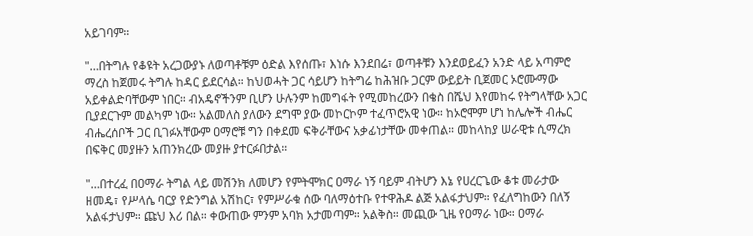አይገባም።

"…በትግሉ የቆዩት አረጋውያኑ ለወጣቶቹም ዕድል እየሰጡ፣ እነሱ እንደበሬ፣ ወጣቶቹን እንደወይፈን አንድ ላይ አጣምሮ ማረስ ከጀመሩ ትግሉ ከዳር ይደርሳል። ከህወሓት ጋር ሳይሆን ከትግሬ ከሕዝቡ ጋርም ውይይት ቢጀመር ኦሮሙማው አይቀልድባቸውም ነበር። ብአዴኖችንም ቢሆን ሁሉንም ከመግፋት የሚመከረውን በቄስ በሼህ እየመከሩ የትግላቸው አጋር ቢያደርጉም መልካም ነው። አልመለስ ያለውን ደግሞ ያው መኮርኮም ተፈጥሮአዊ ነው። ከኦሮሞም ሆነ ከሌሎች ብሔር ብሔረሰቦች ጋር ቢገፉአቸውም ዐማሮቹ ግን በቀደመ ፍቅራቸውና አቃፊነታቸው መቀጠል። መከላከያ ሠራዊቱ ሲማረክ በፍቅር መያዙን አጠንክረው መያዙ ያተርፉበታል።

"…በተረፈ በዐማራ ትግል ላይ መሽንክ ለመሆን የምትሞክር ዐማራ ነኝ ባይም ብትሆን እኔ የሀረርጌው ቆቱ መራታው ዘመዴ፣ የሥላሴ ባርያ የድንግል አሽከር፣ የምሥራቁ ሰው ባለማዕተቡ የተዋሕዶ ልጅ አልፋታህም። የፈለግከውን በለኝ አልፋታህም። ጩህ እሪ በል። ቀውጠው ምንም አባክ አታመጣም። አልቅስ። መጪው ጊዜ የዐማራ ነው። ዐማራ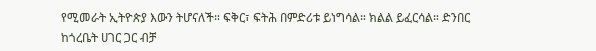የሚመራት ኢትዮጵያ እውን ትሆናለች። ፍቅር፣ ፍትሕ በምድሪቱ ይነግሳል። ክልል ይፈርሳል። ድንበር ከጎረቤት ሀገር ጋር ብቻ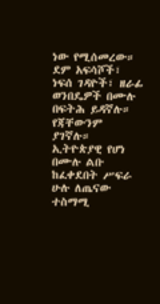ነው የሚሰመረው። ደም አፍሳሾች፣ ነፍሰ ገዳዮች፣ ዘራፊ ወንበዴዎች በሙሉ በፍትሕ ይዳኛሉ። የጃቸውንም ያገኛሉ። ኢትዮጵያዊ የሆነ በሙሉ ልቡ ከፈቀደበት ሥፍራ ሁሉ ለጤናው ተስማሚ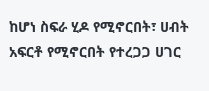ከሆነ ስፍራ ሂዶ የሚኖርበት፣ ሀብት አፍርቶ የሚኖርበት የተረጋጋ ሀገር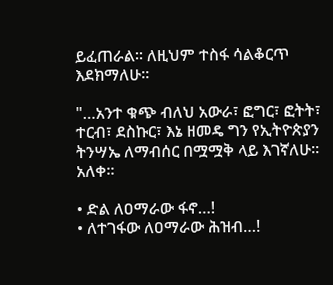ይፈጠራል። ለዚህም ተስፋ ሳልቆርጥ እደክማለሁ።

"…አንተ ቁጭ ብለህ አውራ፣ ፎግር፣ ፎትት፣ ተርብ፣ ደስኩር፣ እኔ ዘመዴ ግን የኢትዮጵያን ትንሣኤ ለማብሰር በሟሟቅ ላይ እገኛለሁ። አለቀ።

• ድል ለዐማራው ፋኖ…!
• ለተገፋው ለዐማራው ሕዝብ…!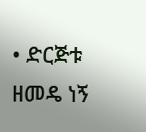• ድርጅቱ ዘመዴ ነኝ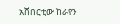አሸበርቲው ከራየን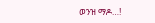ወንዝ ማዶ…!